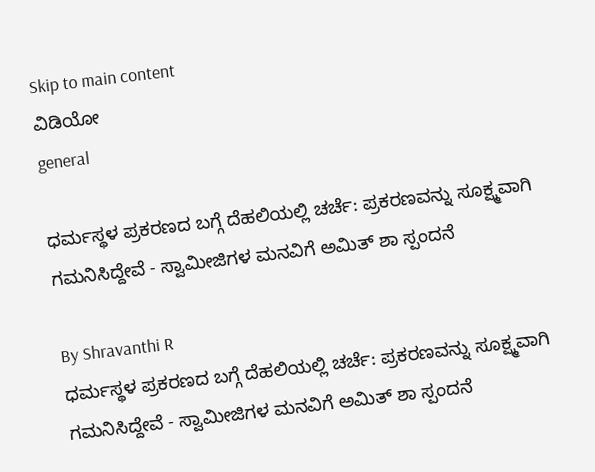Skip to main content
ವಿಡಿಯೋ
general

ಧರ್ಮಸ್ಥಳ ಪ್ರಕರಣದ ಬಗ್ಗೆ ದೆಹಲಿಯಲ್ಲಿ ಚರ್ಚೆ: ಪ್ರಕರಣವನ್ನು ಸೂಕ್ಷ್ಮವಾಗಿ ಗಮನಿಸಿದ್ದೇವೆ - ಸ್ವಾಮೀಜಿಗಳ ಮನವಿಗೆ ಅಮಿತ್ ಶಾ ಸ್ಪಂದನೆ

By Shravanthi R
ಧರ್ಮಸ್ಥಳ ಪ್ರಕರಣದ ಬಗ್ಗೆ ದೆಹಲಿಯಲ್ಲಿ ಚರ್ಚೆ: ಪ್ರಕರಣವನ್ನು ಸೂಕ್ಷ್ಮವಾಗಿ ಗಮನಿಸಿದ್ದೇವೆ - ಸ್ವಾಮೀಜಿಗಳ ಮನವಿಗೆ ಅಮಿತ್ ಶಾ ಸ್ಪಂದನೆ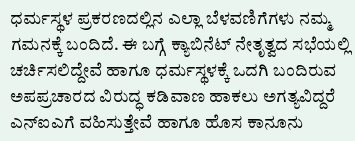ಧರ್ಮಸ್ಥಳ ಪ್ರಕರಣದಲ್ಲಿನ ಎಲ್ಲಾ ಬೆಳವಣಿಗೆಗಳು ನಮ್ಮ ಗಮನಕ್ಕೆ ಬಂದಿದೆ. ಈ ಬಗ್ಗೆ ಕ್ಯಾಬಿನೆಟ್ ನೇತೃತ್ವದ ಸಭೆಯಲ್ಲಿ ಚರ್ಚಿಸಲಿದ್ದೇವೆ ಹಾಗೂ ಧರ್ಮಸ್ಥಳಕ್ಕೆ ಒದಗಿ ಬಂದಿರುವ ಅಪಪ್ರಚಾರದ ವಿರುದ್ಧ ಕಡಿವಾಣ ಹಾಕಲು ಅಗತ್ಯವಿದ್ದರೆ ಎನ್‌ಐಎಗೆ ವಹಿಸುತ್ತೇವೆ ಹಾಗೂ ಹೊಸ ಕಾನೂನು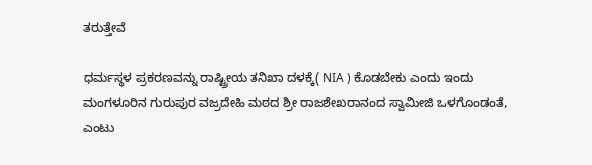ತರುತ್ತೇವೆ

ಧರ್ಮಸ್ಥಳ ಪ್ರಕರಣವನ್ನು ರಾಷ್ಟ್ರೀಯ ತನಿಖಾ ದಳಕ್ಕೆ( NIA ) ಕೊಡಬೇಕು ಎಂದು ಇಂದು ಮಂಗಳೂರಿನ ಗುರುಪುರ ವಜ್ರದೇಹಿ ಮಠದ ಶ್ರೀ ರಾಜಶೇಖರಾನಂದ ಸ್ವಾಮೀಜಿ ಒಳಗೊಂಡಂತೆ, ಎಂಟು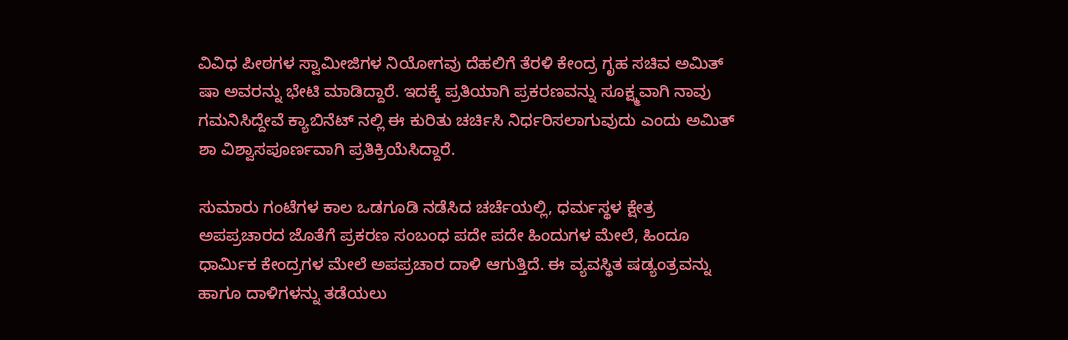ವಿವಿಧ ಪೀಠಗಳ ಸ್ವಾಮೀಜಿಗಳ ನಿಯೋಗವು ದೆಹಲಿಗೆ ತೆರಳಿ ಕೇಂದ್ರ ಗೃಹ ಸಚಿವ ಅಮಿತ್ ಷಾ ಅವರನ್ನು ಭೇಟಿ ಮಾಡಿದ್ದಾರೆ. ಇದಕ್ಕೆ ಪ್ರತಿಯಾಗಿ ಪ್ರಕರಣವನ್ನು ಸೂಕ್ಷ್ಮವಾಗಿ ನಾವು ಗಮನಿಸಿದ್ದೇವೆ ಕ್ಯಾಬಿನೆಟ್ ನಲ್ಲಿ ಈ ಕುರಿತು ಚರ್ಚಿಸಿ ನಿರ್ಧರಿಸಲಾಗುವುದು ಎಂದು ಅಮಿತ್ ಶಾ ವಿಶ್ವಾಸಪೂರ್ಣವಾಗಿ ಪ್ರತಿಕ್ರಿಯೆಸಿದ್ದಾರೆ.

ಸುಮಾರು ಗಂಟೆಗಳ ಕಾಲ ಒಡಗೂಡಿ ನಡೆಸಿದ ಚರ್ಚೆಯಲ್ಲಿ, ಧರ್ಮಸ್ಥಳ ಕ್ಷೇತ್ರ ಅಪಪ್ರಚಾರದ ಜೊತೆಗೆ ಪ್ರಕರಣ ಸಂಬಂಧ ಪದೇ ಪದೇ ಹಿಂದುಗಳ ಮೇಲೆ, ಹಿಂದೂ ಧಾರ್ಮಿಕ ಕೇಂದ್ರಗಳ ಮೇಲೆ ಅಪಪ್ರಚಾರ ದಾಳಿ ಆಗುತ್ತಿದೆ. ಈ ವ್ಯವಸ್ಥಿತ ಷಡ್ಯಂತ್ರವನ್ನು ಹಾಗೂ ದಾಳಿಗಳನ್ನು ತಡೆಯಲು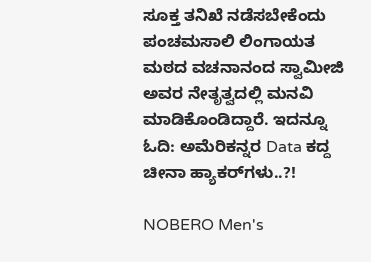ಸೂಕ್ತ ತನಿಖೆ ನಡೆಸಬೇಕೆಂದು ಪಂಚಮಸಾಲಿ ಲಿಂಗಾಯತ ಮಠದ ವಚನಾನಂದ ಸ್ವಾಮೀಜಿ ಅವರ ನೇತೃತ್ವದಲ್ಲಿ ಮನವಿ ಮಾಡಿಕೊಂಡಿದ್ದಾರೆ. ಇದನ್ನೂ ಓದಿ: ಅಮೆರಿಕನ್ನರ Data ಕದ್ದ ಚೀನಾ ಹ್ಯಾಕರ್‌ಗಳು..?!

NOBERO Men's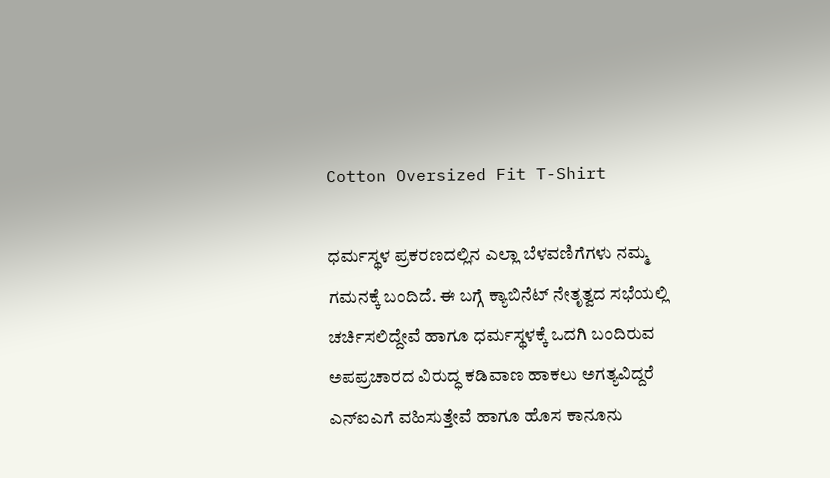Cotton Oversized Fit T-Shirt

ಧರ್ಮಸ್ಥಳ ಪ್ರಕರಣದಲ್ಲಿನ ಎಲ್ಲಾ ಬೆಳವಣಿಗೆಗಳು ನಮ್ಮ ಗಮನಕ್ಕೆ ಬಂದಿದೆ. ಈ ಬಗ್ಗೆ ಕ್ಯಾಬಿನೆಟ್ ನೇತೃತ್ವದ ಸಭೆಯಲ್ಲಿ ಚರ್ಚಿಸಲಿದ್ದೇವೆ ಹಾಗೂ ಧರ್ಮಸ್ಥಳಕ್ಕೆ ಒದಗಿ ಬಂದಿರುವ ಅಪಪ್ರಚಾರದ ವಿರುದ್ಧ ಕಡಿವಾಣ ಹಾಕಲು ಅಗತ್ಯವಿದ್ದರೆ ಎನ್‌ಐಎಗೆ ವಹಿಸುತ್ತೇವೆ ಹಾಗೂ ಹೊಸ ಕಾನೂನು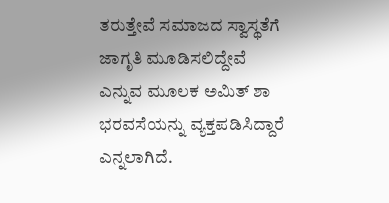ತರುತ್ತೇವೆ ಸಮಾಜದ ಸ್ವಾಸ್ಥತೆಗೆ ಜಾಗೃತಿ ಮೂಡಿಸಲಿದ್ದೇವೆ ಎನ್ನುವ ಮೂಲಕ ಅಮಿತ್ ಶಾ ಭರವಸೆಯನ್ನು ವ್ಯಕ್ತಪಡಿಸಿದ್ದಾರೆ ಎನ್ನಲಾಗಿದೆ.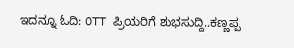ಇದನ್ನೂ ಓದಿ: OTT ಪ್ರಿಯರಿಗೆ ಶುಭಸುದ್ದಿ..ಕಣ್ಣಪ್ಪ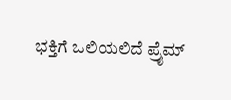ಭಕ್ತಿಗೆ ಒಲಿಯಲಿದೆ ಪ್ರೈಮ್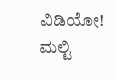ವಿಡಿಯೋ! ಮಲ್ಟಿ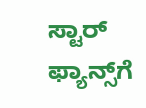ಸ್ಟಾರ್ ಫ್ಯಾನ್ಸ್‌ಗೆ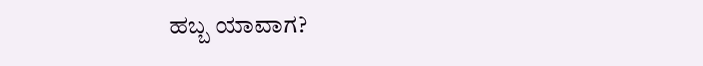ಹಬ್ಬ ಯಾವಾಗ?